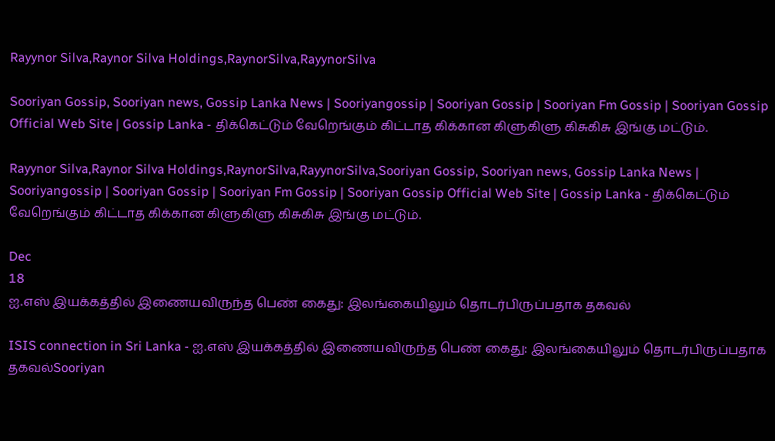Rayynor Silva,Raynor Silva Holdings,RaynorSilva,RayynorSilva

Sooriyan Gossip, Sooriyan news, Gossip Lanka News | Sooriyangossip | Sooriyan Gossip | Sooriyan Fm Gossip | Sooriyan Gossip Official Web Site | Gossip Lanka - திக்கெட்டும் வேறெங்கும் கிட்டாத கிக்கான கிளுகிளு கிசுகிசு இங்கு மட்டும்.

Rayynor Silva,Raynor Silva Holdings,RaynorSilva,RayynorSilva,Sooriyan Gossip, Sooriyan news, Gossip Lanka News | Sooriyangossip | Sooriyan Gossip | Sooriyan Fm Gossip | Sooriyan Gossip Official Web Site | Gossip Lanka - திக்கெட்டும் வேறெங்கும் கிட்டாத கிக்கான கிளுகிளு கிசுகிசு இங்கு மட்டும்.

Dec
18
ஐ.எஸ் இயக்கத்தில் இணையவிருந்த பெண் கைது: இலங்கையிலும் தொடர்பிருப்பதாக தகவல்

ISIS connection in Sri Lanka - ஐ.எஸ் இயக்கத்தில் இணையவிருந்த பெண் கைது: இலங்கையிலும் தொடர்பிருப்பதாக தகவல்Sooriyan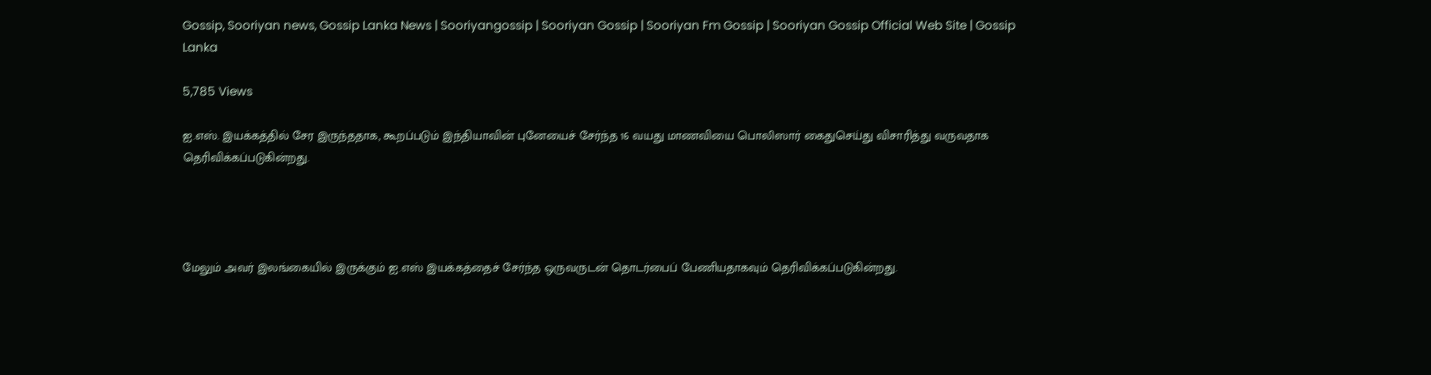Gossip, Sooriyan news, Gossip Lanka News | Sooriyangossip | Sooriyan Gossip | Sooriyan Fm Gossip | Sooriyan Gossip Official Web Site | Gossip Lanka

5,785 Views

ஐ.எஸ். இயக்கத்தில் சேர இருந்ததாக, கூறப்படும் இந்தியாவின் புனேயைச் சேர்ந்த 16 வயது மாணவியை பொலிஸார் கைதுசெய்து விசாரித்து வருவதாக தெரிவிக்கப்படுகின்றது.




மேலும் அவர் இலங்கையில் இருக்கும் ஐ.எஸ் இயக்கத்தைச் சேர்ந்த ஒருவருடன் தொடர்பைப் பேணியதாகவும் தெரிவிக்கப்படுகின்றது.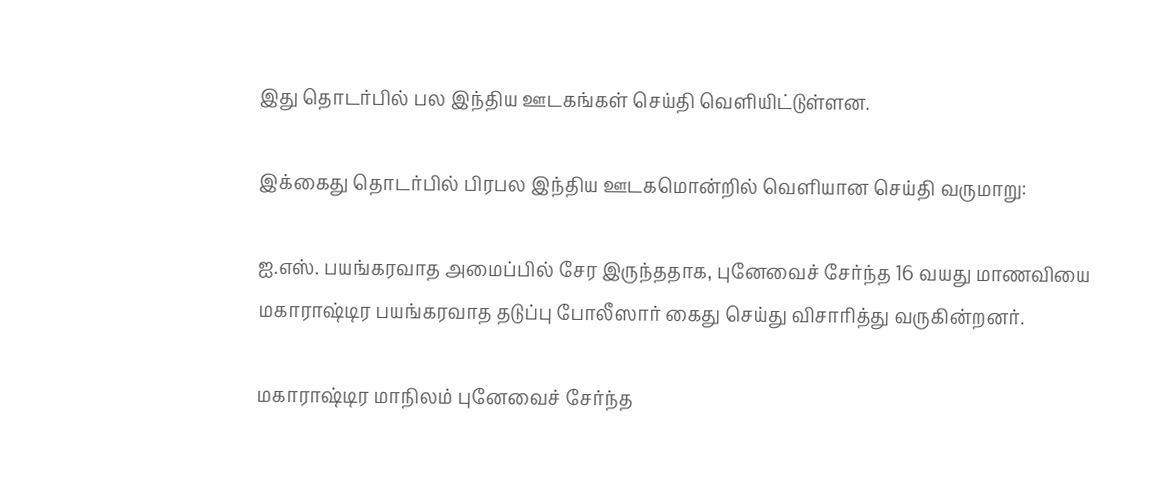இது தொடர்பில் பல இந்திய ஊடகங்கள் செய்தி வெளியிட்டுள்ளன.

இக்கைது தொடர்பில் பிரபல இந்திய ஊடகமொன்றில் வெளியான செய்தி வருமாறு:

ஐ.எஸ். பயங்கரவாத அமைப்பில் சேர இருந்ததாக, புனேவைச் சேர்ந்த 16 வயது மாணவியை மகாராஷ்டிர பயங்கரவாத தடுப்பு போலீஸார் கைது செய்து விசாரித்து வருகின்றனர்.

மகாராஷ்டிர மாநிலம் புனேவைச் சேர்ந்த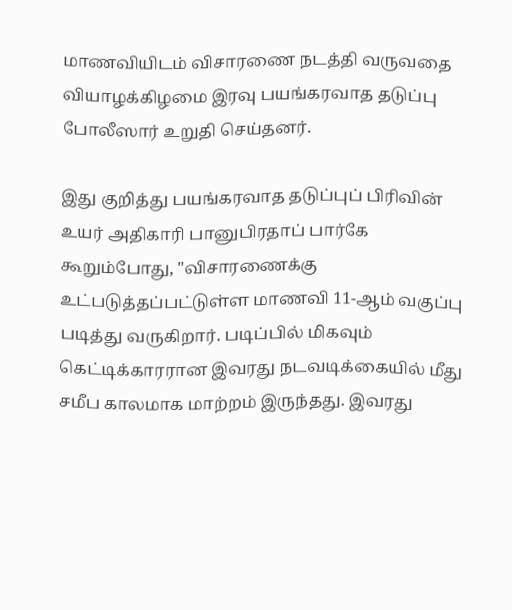மாணவியிடம் விசாரணை நடத்தி வருவதை வியாழக்கிழமை இரவு பயங்கரவாத தடுப்பு போலீஸார் உறுதி செய்தனர்.

இது குறித்து பயங்கரவாத தடுப்புப் பிரிவின் உயர் அதிகாரி பானுபிரதாப் பார்கே கூறும்போது, "விசாரணைக்கு உட்படுத்தப்பட்டுள்ள மாணவி 11-ஆம் வகுப்பு படித்து வருகிறார். படிப்பில் மிகவும் கெட்டிக்காரரான இவரது நடவடிக்கையில் மீது சமீப காலமாக மாற்றம் இருந்தது. இவரது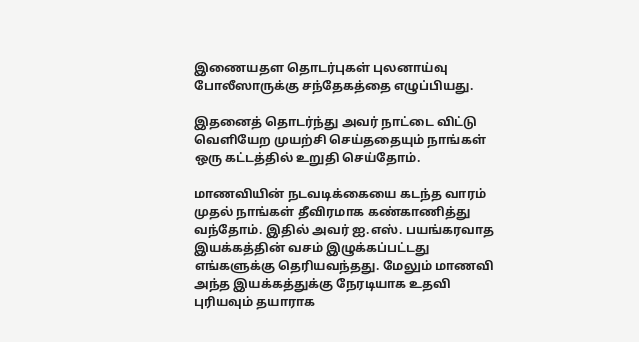இணையதள தொடர்புகள் புலனாய்வு போலீஸாருக்கு சந்தேகத்தை எழுப்பியது.

இதனைத் தொடர்ந்து அவர் நாட்டை விட்டு வெளியேற முயற்சி செய்ததையும் நாங்கள் ஒரு கட்டத்தில் உறுதி செய்தோம்.

மாணவியின் நடவடிக்கையை கடந்த வாரம் முதல் நாங்கள் தீவிரமாக கண்காணித்து வந்தோம். இதில் அவர் ஐ.எஸ். பயங்கரவாத இயக்கத்தின் வசம் இழுக்கப்பட்டது எங்களுக்கு தெரியவந்தது. மேலும் மாணவி அந்த இயக்கத்துக்கு நேரடியாக உதவி புரியவும் தயாராக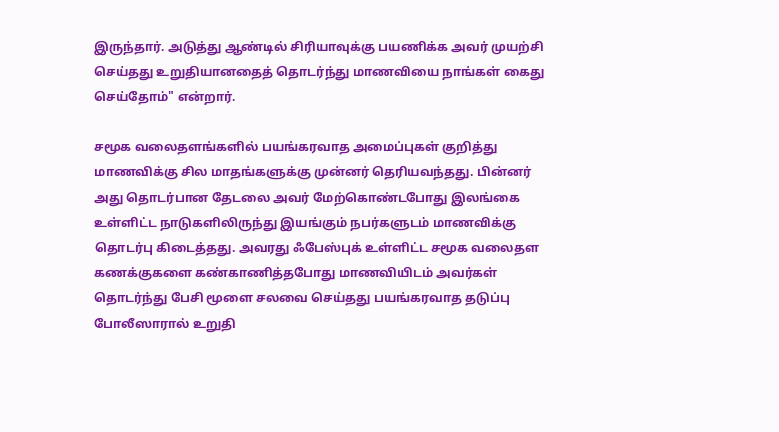இருந்தார். அடுத்து ஆண்டில் சிரியாவுக்கு பயணிக்க அவர் முயற்சி செய்தது உறுதியானதைத் தொடர்ந்து மாணவியை நாங்கள் கைது செய்தோம்" என்றார்.

சமூக வலைதளங்களில் பயங்கரவாத அமைப்புகள் குறித்து மாணவிக்கு சில மாதங்களுக்கு முன்னர் தெரியவந்தது. பின்னர் அது தொடர்பான தேடலை அவர் மேற்கொண்டபோது இலங்கை உள்ளிட்ட நாடுகளிலிருந்து இயங்கும் நபர்களுடம் மாணவிக்கு தொடர்பு கிடைத்தது. அவரது ஃபேஸ்புக் உள்ளிட்ட சமூக வலைதள கணக்குகளை கண்காணித்தபோது மாணவியிடம் அவர்கள் தொடர்ந்து பேசி மூளை சலவை செய்தது பயங்கரவாத தடுப்பு போலீஸாரால் உறுதி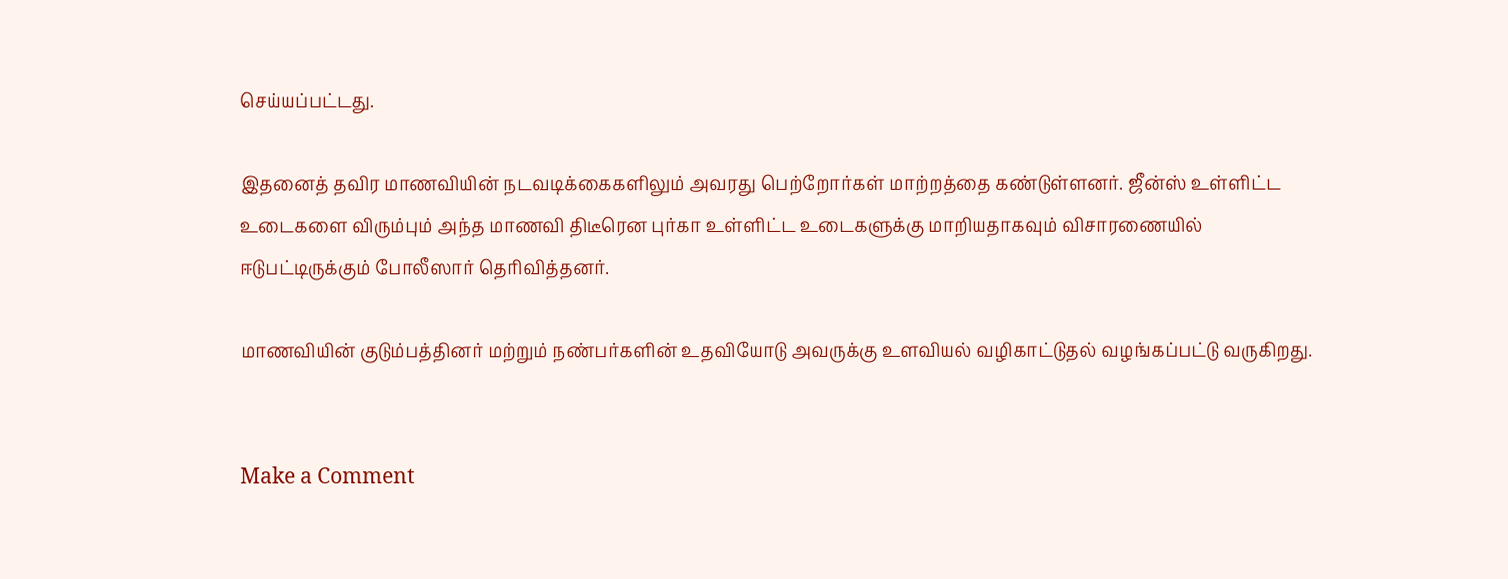செய்யப்பட்டது.

இதனைத் தவிர மாணவியின் நடவடிக்கைகளிலும் அவரது பெற்றோர்கள் மாற்றத்தை கண்டுள்ளனர். ஜீன்ஸ் உள்ளிட்ட உடைகளை விரும்பும் அந்த மாணவி திடீரென புர்கா உள்ளிட்ட உடைகளுக்கு மாறியதாகவும் விசாரணையில் ஈடுபட்டிருக்கும் போலீஸார் தெரிவித்தனர்.

மாணவியின் குடும்பத்தினர் மற்றும் நண்பர்களின் உதவியோடு அவருக்கு உளவியல் வழிகாட்டுதல் வழங்கப்பட்டு வருகிறது.


Make a Comment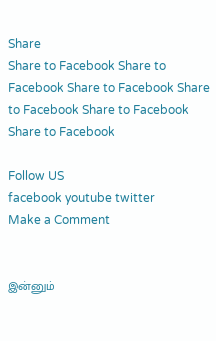Share
Share to Facebook Share to Facebook Share to Facebook Share to Facebook Share to Facebook Share to Facebook

Follow US
facebook youtube twitter
Make a Comment


இன்னும்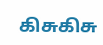கிசுகிசு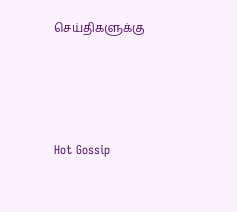செய்திகளுக்கு




Hot Gossip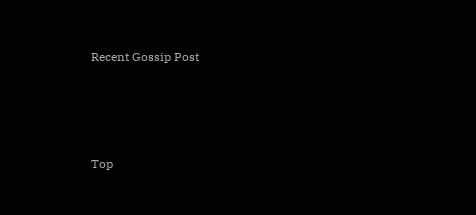Recent Gossip Post




Top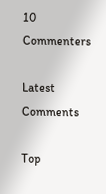10 Commenters

Latest Comments

Top